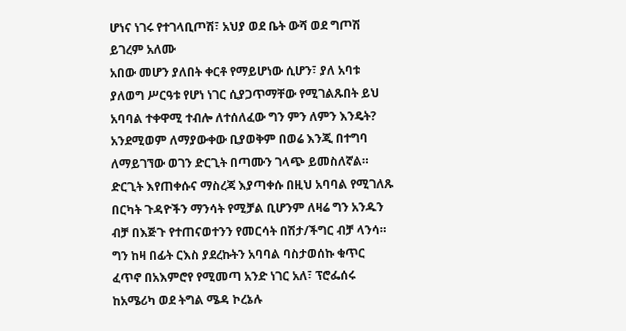ሆነና ነገሩ የተገላቢጦሽ፣ አህያ ወደ ቤት ውሻ ወደ ግጦሽ
ይገረም አለሙ
አበው መሆን ያለበት ቀርቶ የማይሆነው ሲሆን፣ ያለ አባቱ ያለወግ ሥርዓቱ የሆነ ነገር ሲያጋጥማቸው የሚገልጹበት ይህ አባባል ተቀዋሚ ተብሎ ለተሰለፈው ግን ምን ለምን እንዴት? አንደሚወም ለማያውቀው ቢያወቅም በወሬ እንጂ በተግባ ለማይገኘው ወገን ድርጊት በጣሙን ገላጭ ይመስለኛል። ድርጊት እየጠቀሱና ማስረጃ እያጣቀሱ በዚህ አባባል የሚገለጹ በርካት ጉዳዮችን ማንሳት የሚቻል ቢሆንም ለዛሬ ግን አንዱን ብቻ በእጅጉ የተጠናወተንን የመርሳት በሽታ/ችግር ብቻ ላንሳ። ግን ከዛ በፊት ርእስ ያደረኩትን አባባል ባስታወሰኩ ቁጥር ፈጥኖ በአእምሮየ የሚመጣ አንድ ነገር አለ፣ ፕሮፌሰሩ ከአሜሪካ ወደ ትግል ሜዳ ኮረኔሉ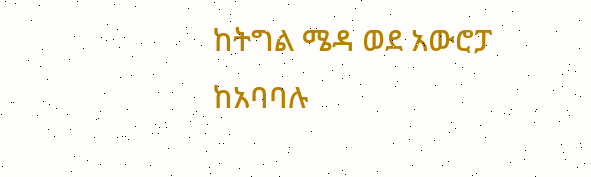ከትግል ሜዳ ወደ አውሮፓ ከአባባሉ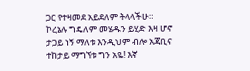ጋር የተዛመደ አይደለም ትላላችሁ። ኮረኔሉ ግዴለም መሄዱን ይሂድ እዛ ሆኖ ታጋይ ነኝ ማለቱ እንዲህም ብሎ አጃቢና ተከታይ ማግኘቱ ግን አዬ! እኛ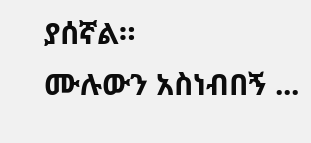ያሰኛል።
ሙሉውን አስነብበኝ ...